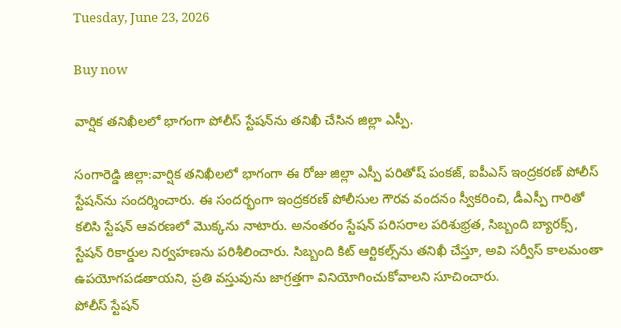Tuesday, June 23, 2026

Buy now

వార్షిక తనిఖీలలో భాగంగా పోలీస్ స్టేషన్‌ను తనిఖీ చేసిన జిల్లా ఎస్పీ.

సంగారెడ్డి జిల్లా:వార్షిక తనిఖీలలో భాగంగా ఈ రోజు జిల్లా ఎస్పీ పరితోష్ పంకజ్, ఐపీఎస్ ఇంద్రకరణ్ పోలీస్ స్టేషన్‌ను సందర్శించారు. ఈ సందర్భంగా ఇంద్రకరణ్ పోలీసుల గౌరవ వందనం స్వీకరించి, డీఎస్పీ గారితో కలిసి స్టేషన్ ఆవరణలో మొక్కను నాటారు. అనంతరం స్టేషన్ పరిసరాల పరిశుభ్రత, సిబ్బంది బ్యారక్స్, స్టేషన్ రికార్డుల నిర్వహణను పరిశీలించారు. సిబ్బంది కిట్ ఆర్టికల్స్‌ను తనిఖీ చేస్తూ, అవి సర్వీస్ కాలమంతా ఉపయోగపడతాయని, ప్రతి వస్తువును జాగ్రత్తగా వినియోగించుకోవాలని సూచించారు.
పోలీస్ స్టేషన్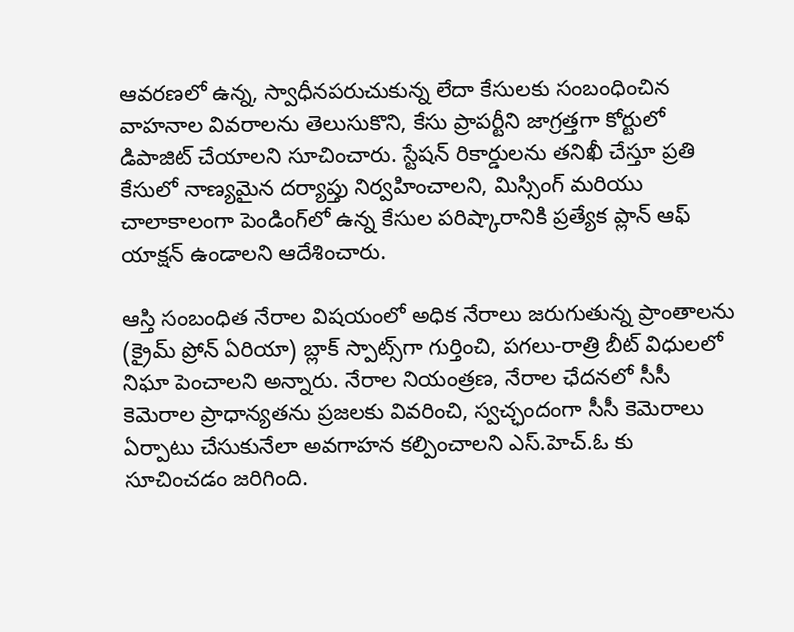ఆవరణలో ఉన్న, స్వాధీనపరుచుకున్న లేదా కేసులకు సంబంధించిన వాహనాల వివరాలను తెలుసుకొని, కేసు ప్రాపర్టీని జాగ్రత్తగా కోర్టులో డిపాజిట్ చేయాలని సూచించారు. స్టేషన్ రికార్డులను తనిఖీ చేస్తూ ప్రతి కేసులో నాణ్యమైన దర్యాప్తు నిర్వహించాలని, మిస్సింగ్ మరియు చాలాకాలంగా పెండింగ్‌లో ఉన్న కేసుల పరిష్కారానికి ప్రత్యేక ప్లాన్ ఆఫ్ యాక్షన్ ఉండాలని ఆదేశించారు.

ఆస్తి సంబంధిత నేరాల విషయంలో అధిక నేరాలు జరుగుతున్న ప్రాంతాలను (క్రైమ్ ప్రోన్ ఏరియా) బ్లాక్ స్పాట్స్‌గా గుర్తించి, పగలు-రాత్రి బీట్ విధులలో నిఘా పెంచాలని అన్నారు. నేరాల నియంత్రణ, నేరాల ఛేదనలో సీసీ కెమెరాల ప్రాధాన్యతను ప్రజలకు వివరించి, స్వచ్ఛందంగా సీసీ కెమెరాలు ఏర్పాటు చేసుకునేలా అవగాహన కల్పించాలని ఎస్.హెచ్.ఓ కు సూచించడం జరిగింది.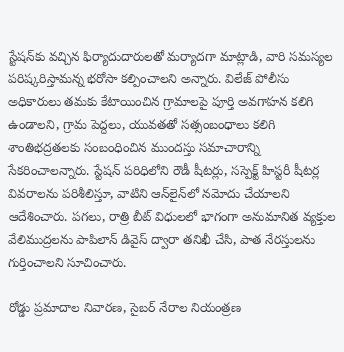స్టేషన్‌కు వచ్చిన ఫిర్యాదుదారులతో మర్యాదగా మాట్లాడి, వారి సమస్యల పరిష్కరిస్తామన్న భరోసా కల్పించాలని అన్నారు. విలేజ్ పోలీసు అధికారులు తమకు కేటాయించిన గ్రామాలపై పూర్తి అవగాహన కలిగి ఉండాలని, గ్రామ పెద్దలు, యువతతో సత్సంబంధాలు కలిగి శాంతిభద్రతలకు సంబంధించిన ముందస్తు సమాచారాన్ని సేకరించాలన్నారు. స్టేషన్ పరిధిలోని రౌడీ షీటర్లు, సస్పెక్ట్ హిస్టరీ షీటర్ల వివరాలను పరిశీలిస్తూ, వాటిని ఆన్‌లైన్‌లో నమోదు చేయాలని ఆదేశించారు. పగలు, రాత్రి బీట్ విధులలో భాగంగా అనుమానిత వ్యక్తుల వేలిముద్రలను పాపిలాన్ డివైస్ ద్వారా తనిఖీ చేసి, పాత నేరస్తులను గుర్తించాలని సూచించారు.

రోడ్డు ప్రమాదాల నివారణ, సైబర్ నేరాల నియంత్రణ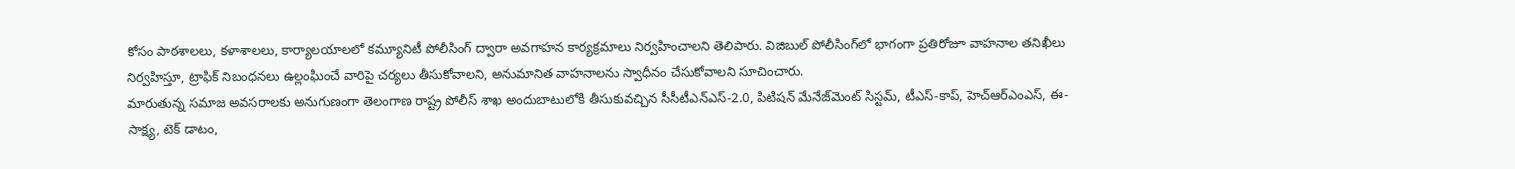కోసం పాఠశాలలు, కళాశాలలు, కార్యాలయాలలో కమ్యూనిటీ పోలీసింగ్ ద్వారా అవగాహన కార్యక్రమాలు నిర్వహించాలని తెలిపారు. విజిబుల్ పోలీసింగ్‌లో భాగంగా ప్రతిరోజూ వాహనాల తనిఖీలు నిర్వహిస్తూ, ట్రాఫిక్ నిబంధనలు ఉల్లంఘించే వారిపై చర్యలు తీసుకోవాలని, అనుమానిత వాహనాలను స్వాధీనం చేసుకోవాలని సూచించారు.
మారుతున్న సమాజ అవసరాలకు అనుగుణంగా తెలంగాణ రాష్ట్ర పోలీస్ శాఖ అందుబాటులోకి తీసుకువచ్చిన సీసీటీఎన్ఎస్-2.0, పిటిషన్ మేనేజ్‌మెంట్ సిస్టమ్, టీఎస్-కాప్, హెచ్‌ఆర్‌ఎంఎస్, ఈ-సాక్ష్య, టెక్ డాటం,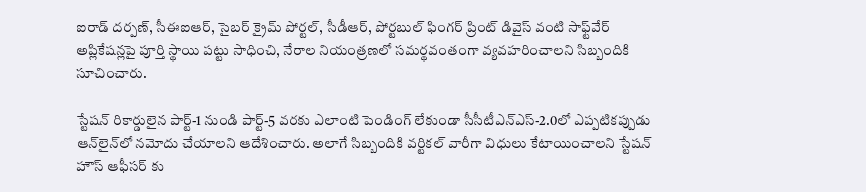ఐరాడ్ దర్పణ్, సీఈఐఆర్, సైబర్ క్రైమ్ పోర్టల్, సీడీఆర్, పోర్టబుల్ ఫింగర్ ప్రింట్ డివైస్ వంటి సాఫ్ట్‌వేర్ అప్లికేషన్లపై పూర్తి స్థాయి పట్టు సాధించి, నేరాల నియంత్రణలో సమర్థవంతంగా వ్యవహరించాలని సిబ్బందికి సూచించారు.

స్టేషన్ రికార్డులైన పార్ట్-1 నుండి పార్ట్-5 వరకు ఎలాంటి పెండింగ్ లేకుండా సీసీటీఎన్ఎస్-2.0లో ఎప్పటికప్పుడు ఆన్‌లైన్‌లో నమోదు చేయాలని ఆదేశించారు. అలాగే సిబ్బందికి వర్టికల్ వారీగా విధులు కేటాయించాలని స్టేషన్ హౌస్ ఆఫీసర్ కు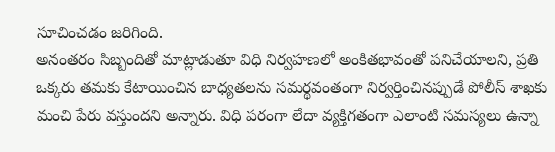సూచించడం జరిగింది.
అనంతరం సిబ్బందితో మాట్లాడుతూ విధి నిర్వహణలో అంకితభావంతో పనిచేయాలని, ప్రతి ఒక్కరు తమకు కేటాయించిన బాధ్యతలను సమర్థవంతంగా నిర్వర్తించినప్పుడే పోలీస్ శాఖకు మంచి పేరు వస్తుందని అన్నారు. విధి పరంగా లేదా వ్యక్తిగతంగా ఎలాంటి సమస్యలు ఉన్నా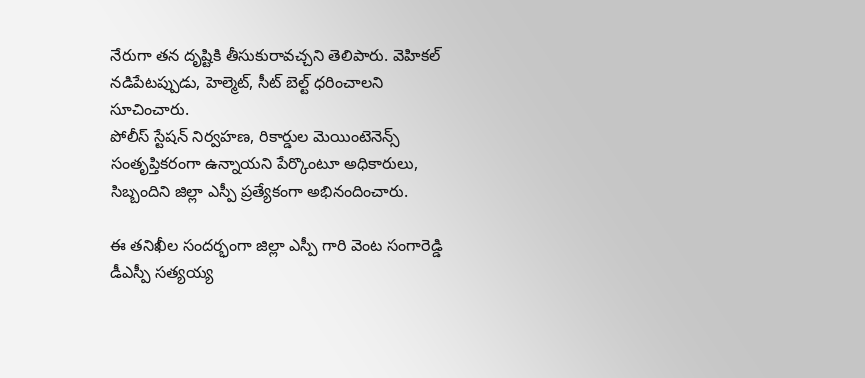నేరుగా తన దృష్టికి తీసుకురావచ్చని తెలిపారు. వెహికల్ నడిపేటప్పుడు, హెల్మెట్, సీట్ బెల్ట్ ధరించాలని సూచించారు.
పోలీస్ స్టేషన్ నిర్వహణ, రికార్డుల మెయింటెనెన్స్ సంతృప్తికరంగా ఉన్నాయని పేర్కొంటూ అధికారులు, సిబ్బందిని జిల్లా ఎస్పీ ప్రత్యేకంగా అభినందించారు.

ఈ తనిఖీల సందర్భంగా జిల్లా ఎస్పీ గారి వెంట సంగారెడ్డి డీఎస్పీ సత్యయ్య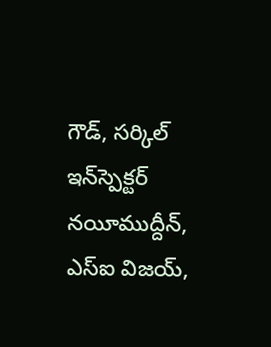గౌడ్, సర్కిల్ ఇన్‌స్పెక్టర్ నయీముద్దీన్, ఎస్‌ఐ విజయ్,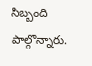సిబ్బంది పాల్గొన్నారు.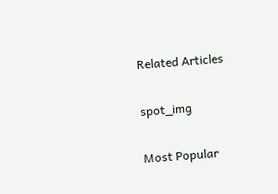Related Articles

spot_img

Most Popular